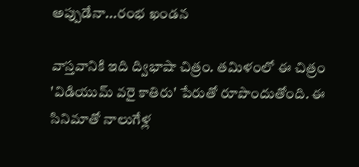అప్పుడేనా...రంభ ఖండన

వాస్తవానికి ఇది ద్విభాషా చిత్రం. తమిళంలో ఈ చిత్రం 'విడియుమ్ వరై కాతిరు' పేరుతో రూపొందుతోంది. ఈ సినిమాతో నాలుగేళ్ల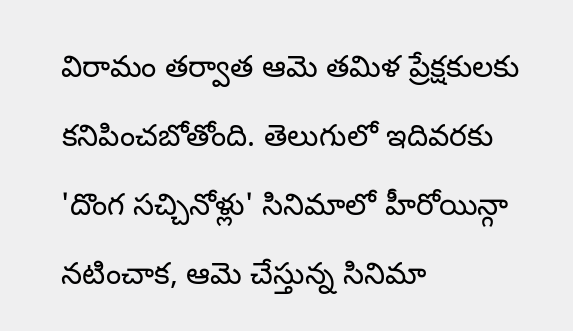విరామం తర్వాత ఆమె తమిళ ప్రేక్షకులకు కనిపించబోతోంది. తెలుగులో ఇదివరకు 'దొంగ సచ్చినోళ్లు' సినిమాలో హీరోయిన్గా నటించాక, ఆమె చేస్తున్న సినిమా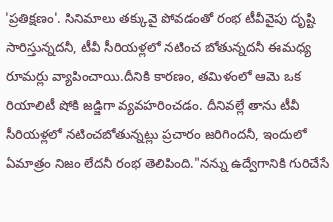'ప్రతిక్షణం'. సినిమాలు తక్కువై పోవడంతో రంభ టీవీవైపు దృష్టి సారిస్తున్నదనీ, టీవీ సీరియళ్లలో నటించ బోతున్నదనీ ఈమధ్య రూమర్లు వ్యాపించాయి.దీనికి కారణం, తమిళంలో ఆమె ఒక రియాలిటీ షోకి జడ్జిగా వ్యవహరించడం. దీనివల్లే తాను టీవీ సీరియళ్లలో నటించబోతున్నట్లు ప్రచారం జరిగిందనీ, ఇందులో ఏమాత్రం నిజం లేదనీ రంభ తెలిపింది."నన్ను ఉద్వేగానికి గురిచేసే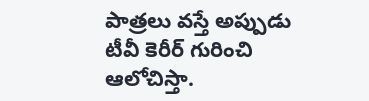పాత్రలు వస్తే అప్పుడు టీవీ కెరీర్ గురించి ఆలోచిస్తా.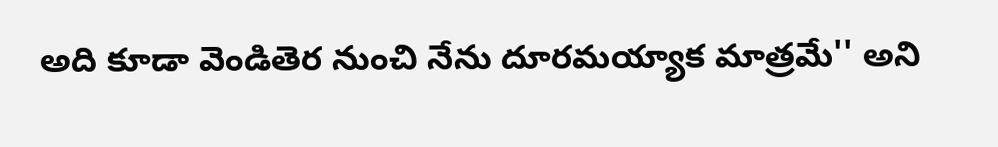అది కూడా వెండితెర నుంచి నేను దూరమయ్యాక మాత్రమే'' అని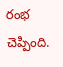రంభ చెప్పింది.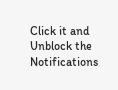Click it and Unblock the Notifications